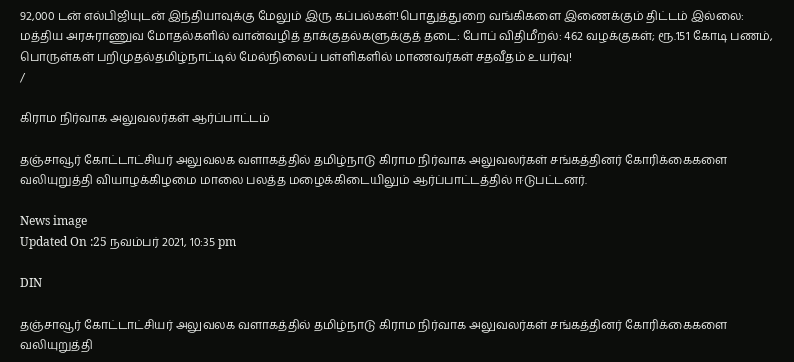92,000 டன் எல்பிஜியுடன் இந்தியாவுக்கு மேலும் இரு கப்பல்கள்!பொதுத்துறை வங்கிகளை இணைக்கும் திட்டம் இல்லை: மத்திய அரசுராணுவ மோதல்களில் வான்வழித் தாக்குதல்களுக்குத் தடை: போப் விதிமீறல்: 462 வழக்குகள்; ரூ.151 கோடி பணம், பொருள்கள் பறிமுதல்தமிழ்நாட்டில் மேல்நிலைப் பள்ளிகளில் மாணவர்கள் சதவீதம் உயர்வு!
/

கிராம நிர்வாக அலுவலர்கள் ஆர்ப்பாட்டம்

தஞ்சாவூர் கோட்டாட்சியர் அலுவலக வளாகத்தில் தமிழ்நாடு கிராம நிர்வாக அலுவலர்கள் சங்கத்தினர் கோரிக்கைகளை வலியுறுத்தி வியாழக்கிழமை மாலை பலத்த மழைக்கிடையிலும் ஆர்ப்பாட்டத்தில் ஈடுபட்டனர்.

News image
Updated On :25 நவம்பர் 2021, 10:35 pm

DIN

தஞ்சாவூர் கோட்டாட்சியர் அலுவலக வளாகத்தில் தமிழ்நாடு கிராம நிர்வாக அலுவலர்கள் சங்கத்தினர் கோரிக்கைகளை வலியுறுத்தி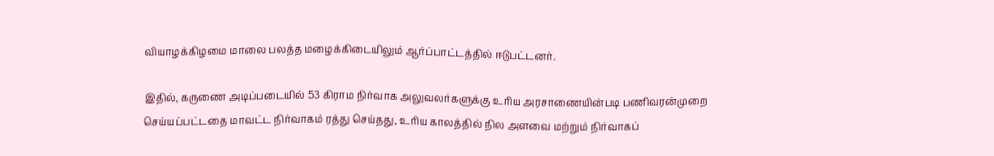வியாழக்கிழமை மாலை பலத்த மழைக்கிடையிலும் ஆர்ப்பாட்டத்தில் ஈடுபட்டனர்.

இதில், கருணை அடிப்படையில் 53 கிராம நிர்வாக அலுவலர்களுக்கு உரிய அரசாணையின்படி பணிவரன்முறை செய்யப்பட்டதை மாவட்ட நிர்வாகம் ரத்து செய்தது, உரிய காலத்தில் நில அளவை மற்றும் நிர்வாகப்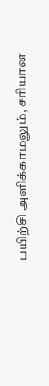பயிற்சி அளிக்காமலும், சரியான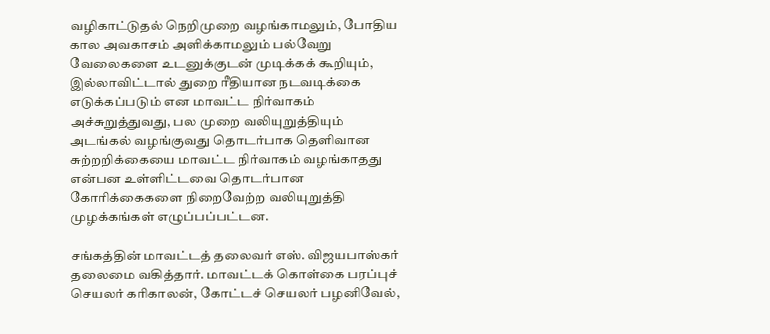வழிகாட்டுதல் நெறிமுறை வழங்காமலும், போதிய கால அவகாசம் அளிக்காமலும் பல்வேறு வேலைகளை உடனுக்குடன் முடிக்கக் கூறியும், இல்லாவிட்டால் துறை ரீதியான நடவடிக்கை எடுக்கப்படும் என மாவட்ட நிர்வாகம் அச்சுறுத்துவது, பல முறை வலியுறுத்தியும் அடங்கல் வழங்குவது தொடர்பாக தெளிவான சுற்றறிக்கையை மாவட்ட நிர்வாகம் வழங்காதது என்பன உள்ளிட்டவை தொடர்பான கோரிக்கைகளை நிறைவேற்ற வலியுறுத்தி முழக்கங்கள் எழுப்பப்பட்டன.

சங்கத்தின் மாவட்டத் தலைவர் எஸ். விஜயபாஸ்கர் தலைமை வகித்தார். மாவட்டக் கொள்கை பரப்புச் செயலர் கரிகாலன், கோட்டச் செயலர் பழனிவேல்,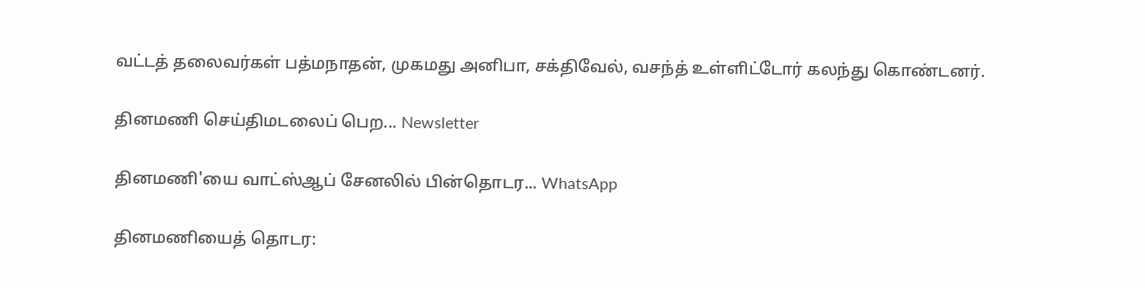வட்டத் தலைவர்கள் பத்மநாதன், முகமது அனிபா, சக்திவேல், வசந்த் உள்ளிட்டோர் கலந்து கொண்டனர்.

தினமணி செய்திமடலைப் பெற... Newsletter

தினமணி'யை வாட்ஸ்ஆப் சேனலில் பின்தொடர... WhatsApp

தினமணியைத் தொடர: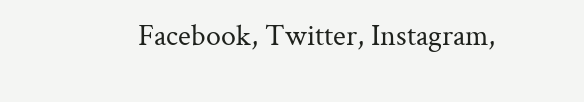Facebook, Twitter, Instagram,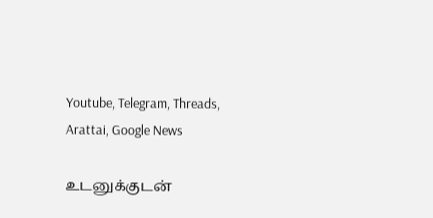Youtube, Telegram, Threads, Arattai, Google News

உடனுக்குடன்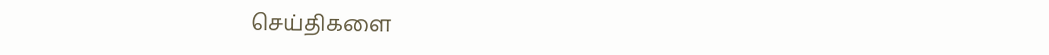செய்திகளை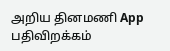அறிய தினமணி App பதிவிறக்கம்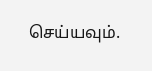செய்யவும்.